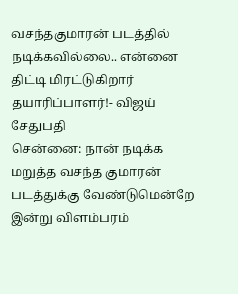வசந்தகுமாரன் படத்தில் நடிக்கவில்லை.. என்னை திட்டி மிரட்டுகிறார் தயாரிப்பாளர்!- விஜய் சேதுபதி
சென்னை: நான் நடிக்க மறுத்த வசந்த குமாரன் படத்துக்கு வேண்டுமென்றே இன்று விளம்பரம்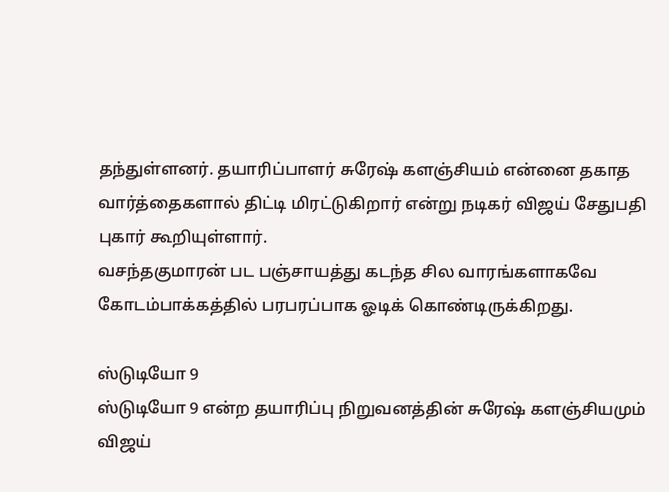தந்துள்ளனர். தயாரிப்பாளர் சுரேஷ் களஞ்சியம் என்னை தகாத வார்த்தைகளால் திட்டி மிரட்டுகிறார் என்று நடிகர் விஜய் சேதுபதி புகார் கூறியுள்ளார்.
வசந்தகுமாரன் பட பஞ்சாயத்து கடந்த சில வாரங்களாகவே கோடம்பாக்கத்தில் பரபரப்பாக ஓடிக் கொண்டிருக்கிறது.

ஸ்டுடியோ 9
ஸ்டுடியோ 9 என்ற தயாரிப்பு நிறுவனத்தின் சுரேஷ் களஞ்சியமும் விஜய்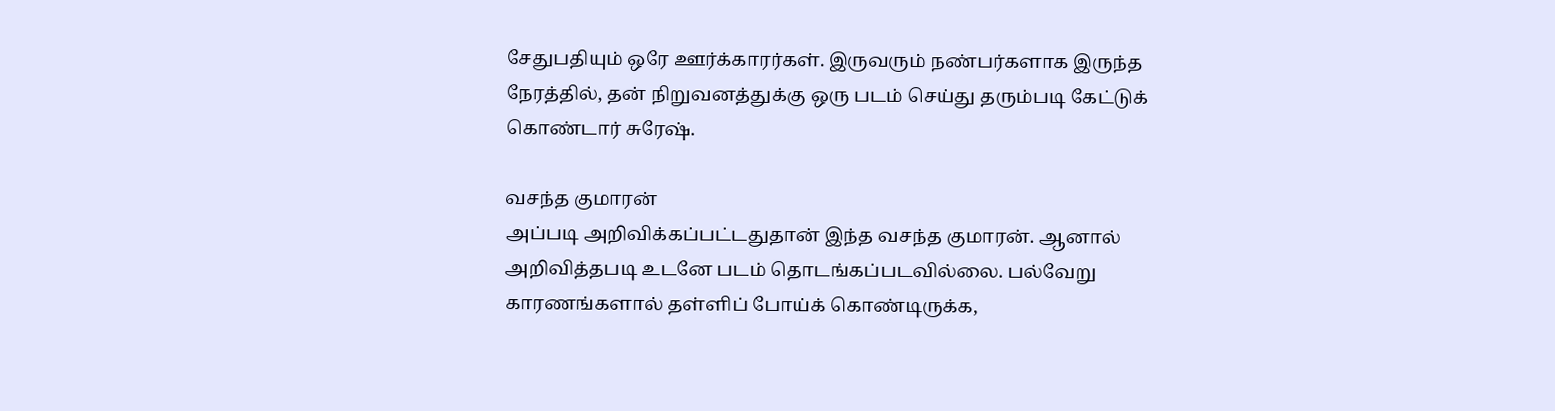சேதுபதியும் ஒரே ஊர்க்காரர்கள். இருவரும் நண்பர்களாக இருந்த நேரத்தில், தன் நிறுவனத்துக்கு ஒரு படம் செய்து தரும்படி கேட்டுக் கொண்டார் சுரேஷ்.

வசந்த குமாரன்
அப்படி அறிவிக்கப்பட்டதுதான் இந்த வசந்த குமாரன். ஆனால் அறிவித்தபடி உடனே படம் தொடங்கப்படவில்லை. பல்வேறு காரணங்களால் தள்ளிப் போய்க் கொண்டிருக்க,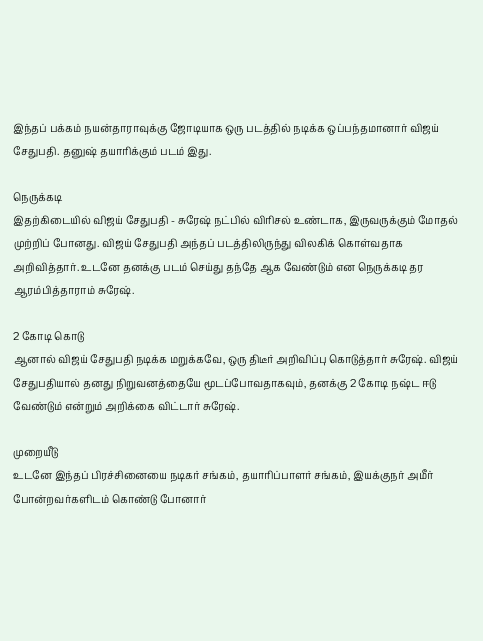இந்தப் பக்கம் நயன்தாராவுக்கு ஜோடியாக ஒரு படத்தில் நடிக்க ஒப்பந்தமானார் விஜய் சேதுபதி. தனுஷ் தயாரிக்கும் படம் இது.

நெருக்கடி
இதற்கிடையில் விஜய் சேதுபதி - சுரேஷ் நட்பில் விரிசல் உண்டாக, இருவருக்கும் மோதல் முற்றிப் போனது. விஜய் சேதுபதி அந்தப் படத்திலிருந்து விலகிக் கொள்வதாக அறிவித்தார். உடனே தனக்கு படம் செய்து தந்தே ஆக வேண்டும் என நெருக்கடி தர ஆரம்பித்தாராம் சுரேஷ்.

2 கோடி கொடு
ஆனால் விஜய் சேதுபதி நடிக்க மறுக்கவே, ஒரு திடீர் அறிவிப்பு கொடுத்தார் சுரேஷ். விஜய் சேதுபதியால் தனது நிறுவனத்தையே மூடப்போவதாகவும், தனக்கு 2 கோடி நஷ்ட ஈடு வேண்டும் என்றும் அறிக்கை விட்டார் சுரேஷ்.

முறையீடு
உடனே இந்தப் பிரச்சினையை நடிகர் சங்கம், தயாரிப்பாளர் சங்கம், இயக்குநர் அமீர் போன்றவர்களிடம் கொண்டு போனார்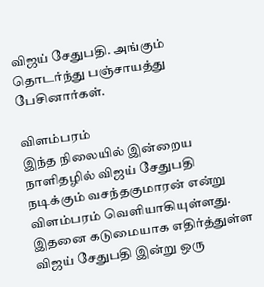விஜய் சேதுபதி. அங்கும் தொடர்ந்து பஞ்சாயத்து பேசினார்கள்.

விளம்பரம்
இந்த நிலையில் இன்றைய நாளிதழில் விஜய் சேதுபதி நடிக்கும் வசந்தகுமாரன் என்று விளம்பரம் வெளியாகியுள்ளது. இதனை கடுமையாக எதிர்த்துள்ள விஜய் சேதுபதி இன்று ஒரு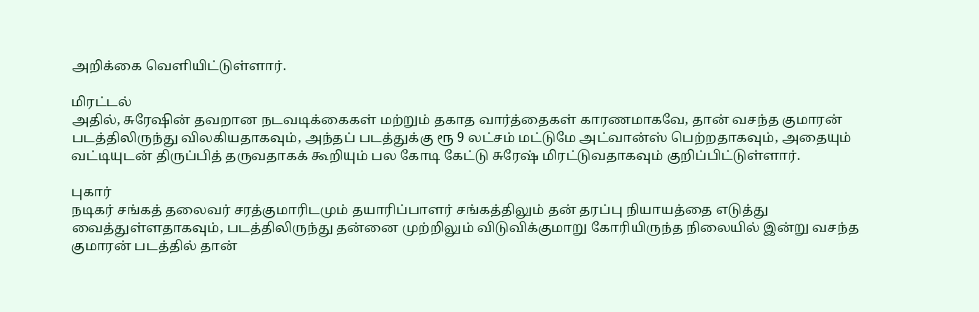அறிக்கை வெளியிட்டுள்ளார்.

மிரட்டல்
அதில், சுரேஷின் தவறான நடவடிக்கைகள் மற்றும் தகாத வார்த்தைகள் காரணமாகவே, தான் வசந்த குமாரன் படத்திலிருந்து விலகியதாகவும், அந்தப் படத்துக்கு ரூ 9 லட்சம் மட்டுமே அட்வான்ஸ் பெற்றதாகவும், அதையும் வட்டியுடன் திருப்பித் தருவதாகக் கூறியும் பல கோடி கேட்டு சுரேஷ் மிரட்டுவதாகவும் குறிப்பிட்டுள்ளார்.

புகார்
நடிகர் சங்கத் தலைவர் சரத்குமாரிடமும் தயாரிப்பாளர் சங்கத்திலும் தன் தரப்பு நியாயத்தை எடுத்து வைத்துள்ளதாகவும், படத்திலிருந்து தன்னை முற்றிலும் விடுவிக்குமாறு கோரியிருந்த நிலையில் இன்று வசந்த குமாரன் படத்தில் தான்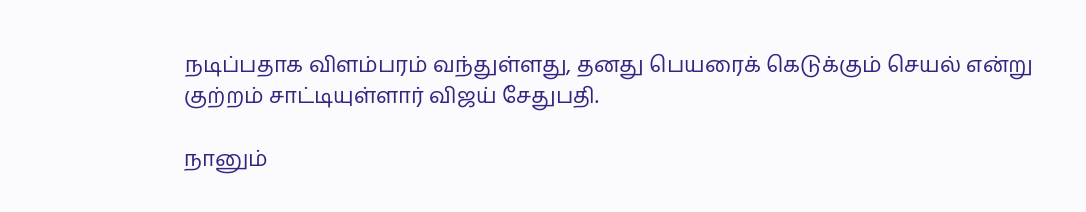நடிப்பதாக விளம்பரம் வந்துள்ளது, தனது பெயரைக் கெடுக்கும் செயல் என்று குற்றம் சாட்டியுள்ளார் விஜய் சேதுபதி.

நானும்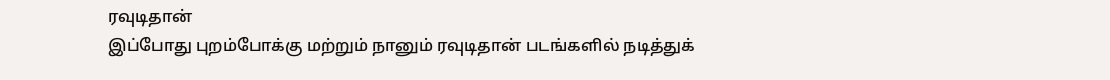ரவுடிதான்
இப்போது புறம்போக்கு மற்றும் நானும் ரவுடிதான் படங்களில் நடித்துக்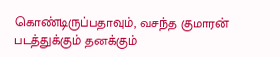கொண்டிருப்பதாவும், வசந்த குமாரன் படத்துக்கும் தனக்கும்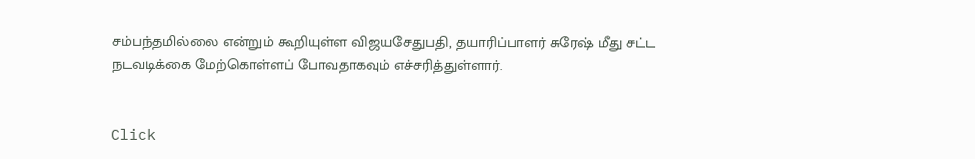சம்பந்தமில்லை என்றும் கூறியுள்ள விஜயசேதுபதி, தயாரிப்பாளர் சுரேஷ் மீது சட்ட நடவடிக்கை மேற்கொள்ளப் போவதாகவும் எச்சரித்துள்ளார்.


Click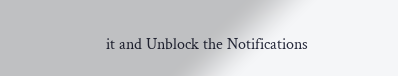it and Unblock the Notifications